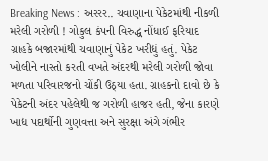Breaking News : અરરર.. ચવાણાના પેકેટમાંથી નીકળી મરેલી ગરોળી ! ગોકુલ કંપની વિરુદ્ધ નોંધાઈ ફરિયાદ
ગ્રાહકે બજારમાંથી ચવાણાનું પેકેટ ખરીદ્યું હતું. પેકેટ ખોલીને નાસ્તો કરતી વખતે અંદરથી મરેલી ગરોળી જોવા મળતા પરિવારજનો ચોંકી ઉઠ્યા હતા. ગ્રાહકનો દાવો છે કે પેકેટની અંદર પહેલેથી જ ગરોળી હાજર હતી, જેના કારણે ખાદ્ય પદાર્થોની ગુણવત્તા અને સુરક્ષા અંગે ગંભીર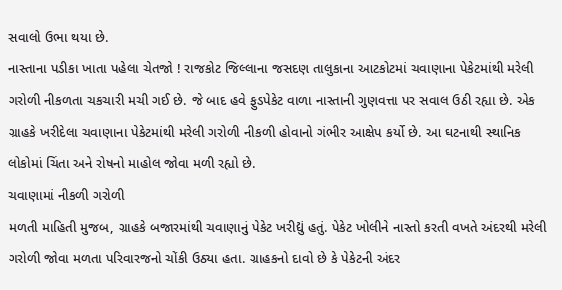સવાલો ઉભા થયા છે.
નાસ્તાના પડીકા ખાતા પહેલા ચેતજો ! રાજકોટ જિલ્લાના જસદણ તાલુકાના આટકોટમાં ચવાણાના પેકેટમાંથી મરેલી ગરોળી નીકળતા ચકચારી મચી ગઈ છે. જે બાદ હવે ફુડપેકેટ વાળા નાસ્તાની ગુણવત્તા પર સવાલ ઉઠી રહ્યા છે. એક ગ્રાહકે ખરીદેલા ચવાણાના પેકેટમાંથી મરેલી ગરોળી નીકળી હોવાનો ગંભીર આક્ષેપ કર્યો છે. આ ઘટનાથી સ્થાનિક લોકોમાં ચિંતા અને રોષનો માહોલ જોવા મળી રહ્યો છે.
ચવાણામાં નીકળી ગરોળી
મળતી માહિતી મુજબ, ગ્રાહકે બજારમાંથી ચવાણાનું પેકેટ ખરીદ્યું હતું. પેકેટ ખોલીને નાસ્તો કરતી વખતે અંદરથી મરેલી ગરોળી જોવા મળતા પરિવારજનો ચોંકી ઉઠ્યા હતા. ગ્રાહકનો દાવો છે કે પેકેટની અંદર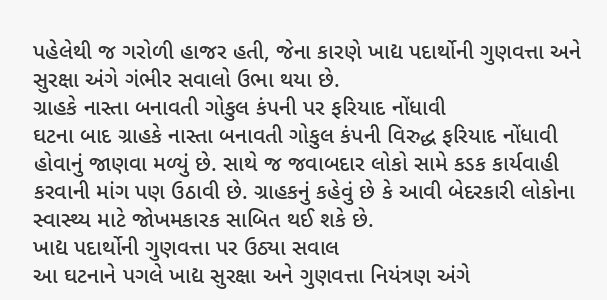પહેલેથી જ ગરોળી હાજર હતી, જેના કારણે ખાદ્ય પદાર્થોની ગુણવત્તા અને સુરક્ષા અંગે ગંભીર સવાલો ઉભા થયા છે.
ગ્રાહકે નાસ્તા બનાવતી ગોકુલ કંપની પર ફરિયાદ નોંધાવી
ઘટના બાદ ગ્રાહકે નાસ્તા બનાવતી ગોકુલ કંપની વિરુદ્ધ ફરિયાદ નોંધાવી હોવાનું જાણવા મળ્યું છે. સાથે જ જવાબદાર લોકો સામે કડક કાર્યવાહી કરવાની માંગ પણ ઉઠાવી છે. ગ્રાહકનું કહેવું છે કે આવી બેદરકારી લોકોના સ્વાસ્થ્ય માટે જોખમકારક સાબિત થઈ શકે છે.
ખાદ્ય પદાર્થોની ગુણવત્તા પર ઉઠ્યા સવાલ
આ ઘટનાને પગલે ખાદ્ય સુરક્ષા અને ગુણવત્તા નિયંત્રણ અંગે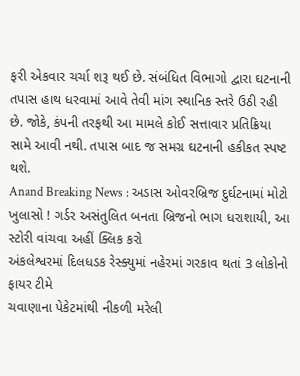ફરી એકવાર ચર્ચા શરૂ થઈ છે. સંબંધિત વિભાગો દ્વારા ઘટનાની તપાસ હાથ ધરવામાં આવે તેવી માંગ સ્થાનિક સ્તરે ઉઠી રહી છે. જોકે, કંપની તરફથી આ મામલે કોઈ સત્તાવાર પ્રતિક્રિયા સામે આવી નથી. તપાસ બાદ જ સમગ્ર ઘટનાની હકીકત સ્પષ્ટ થશે.
Anand Breaking News : અડાસ ઓવરબ્રિજ દુર્ઘટનામાં મોટો ખુલાસો ! ગર્ડર અસંતુલિત બનતા બ્રિજનો ભાગ ધરાશાયી, આ સ્ટોરી વાંચવા અહીં ક્લિક કરો
અંકલેશ્વરમાં દિલધડક રેસ્ક્યુમાં નહેરમાં ગરકાવ થતાં 3 લોકોનો ફાયર ટીમે
ચવાણાના પેકેટમાંથી નીકળી મરેલી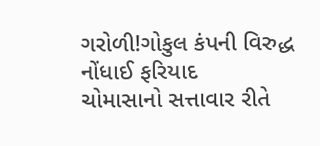ગરોળી!ગોકુલ કંપની વિરુદ્ધ નોંધાઈ ફરિયાદ
ચોમાસાનો સત્તાવાર રીતે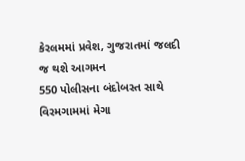કેરલમમાં પ્રવેશ, ગુજરાતમાં જલદી જ થશે આગમન
550 પોલીસના બંદોબસ્ત સાથે વિરમગામમાં મેગા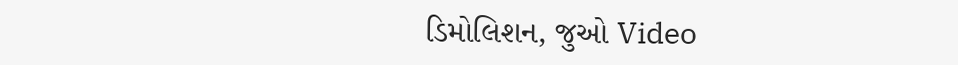ડિમોલિશન, જુઓ Video